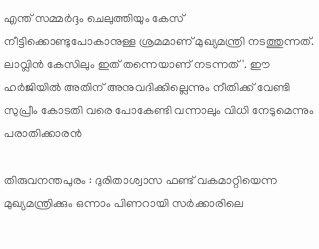എന്ത് സമ്മർദ്ദം ചെലുത്തിയും കേസ് നീട്ടിക്കൊണ്ടുപോകാനുള്ള ശ്രമമാണ് മുഖ്യമന്ത്രി നടത്തുന്നത്. ലാവ്ലിൻ കേസിലും ഇത് തന്നെയാണ് നടന്നത്'. ഈ ഹർജിയിൽ അതിന് അനുവദിക്കില്ലെന്നും നീതിക്ക് വേണ്ടി സുപ്രീം കോടതി വരെ പോകേണ്ടി വന്നാലും വിധി നേടുമെന്നും പരാതിക്കാരൻ

തിരുവനന്തപുരം : ദുരിതാശ്വാസ ഫണ്ട് വകമാറ്റിയെന്ന മുഖ്യമന്ത്രിക്കും ഒന്നാം പിണറായി സർക്കാരിലെ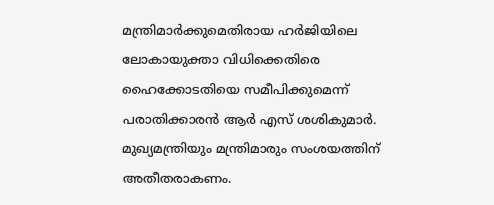മന്ത്രിമാർക്കുമെതിരായ ഹർജിയിലെ ലോകായുക്താ വിധിക്കെതിരെ ഹൈക്കോടതിയെ സമീപിക്കുമെന്ന് പരാതിക്കാരൻ ആർ എസ് ശശികുമാർ. മുഖ്യമന്ത്രിയും മന്ത്രിമാരും സംശയത്തിന് അതീതരാകണം.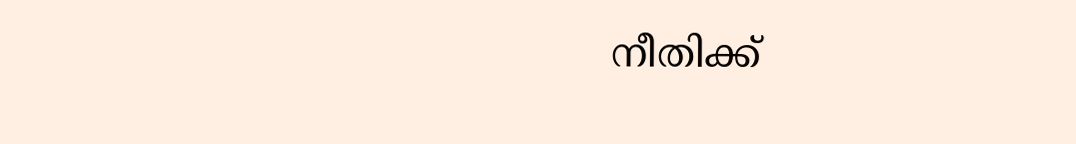നീതിക്ക്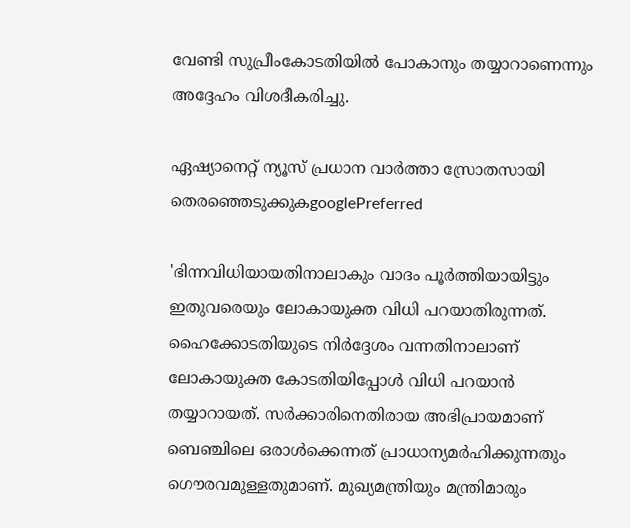വേണ്ടി സുപ്രീംകോടതിയിൽ പോകാനും തയ്യാറാണെന്നും അദ്ദേഹം വിശദീകരിച്ചു.

ഏഷ്യാനെറ്റ് ന്യൂസ് പ്രധാന വാർത്താ സ്രോതസായി തെരഞ്ഞെടുക്കുകgooglePreferred

'ഭിന്നവിധിയായതിനാലാകും വാദം പൂർത്തിയായിട്ടും ഇതുവരെയും ലോകായുക്ത വിധി പറയാതിരുന്നത്. ഹൈക്കോടതിയുടെ നിർദ്ദേശം വന്നതിനാലാണ് ലോകായുക്ത കോടതിയിപ്പോൾ വിധി പറയാൻ തയ്യാറായത്. സർക്കാരിനെതിരായ അഭിപ്രായമാണ് ബെഞ്ചിലെ ഒരാൾക്കെന്നത് പ്രാധാന്യമർഹിക്കുന്നതും ഗൌരവമുള്ളതുമാണ്. മുഖ്യമന്ത്രിയും മന്ത്രിമാരും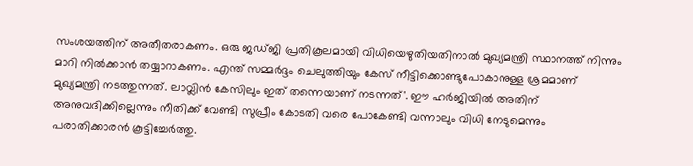സംശയത്തിന് അതീതരാകണം. ഒരു ജഡ്ജി പ്രതികൂലമായി വിധിയെഴുതിയതിനാൽ മുഖ്യമന്ത്രി സ്ഥാനത്ത് നിന്നും മാറി നിൽക്കാൻ തയ്യാറാകണം. എന്ത് സമ്മർദ്ദം ചെലുത്തിയും കേസ് നീട്ടിക്കൊണ്ടുപോകാനുള്ള ശ്രമമാണ് മുഖ്യമന്ത്രി നടത്തുന്നത്. ലാവ്ലിൻ കേസിലും ഇത് തന്നെയാണ് നടന്നത്'. ഈ ഹർജിയിൽ അതിന് അനുവദിക്കില്ലെന്നും നീതിക്ക് വേണ്ടി സുപ്രീം കോടതി വരെ പോകേണ്ടി വന്നാലും വിധി നേടുമെന്നും പരാതിക്കാരൻ കൂട്ടിച്ചേർത്തു.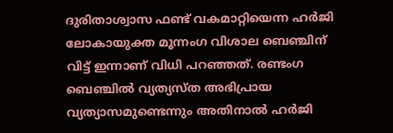ദുരിതാശ്വാസ ഫണ്ട് വകമാറ്റിയെന്ന ഹർജി ലോകായുക്ത മൂന്നംഗ വിശാല ബെഞ്ചിന് വിട്ട് ഇന്നാണ് വിധി പറഞ്ഞത്. രണ്ടംഗ ബെഞ്ചിൽ വ്യത്യസ്ത അഭിപ്രായ വ്യത്യാസമുണ്ടെന്നും അതിനാൽ ഹർജി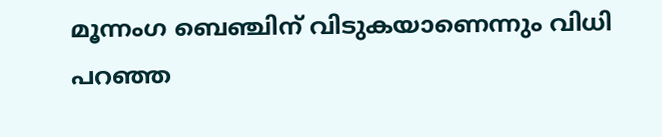മൂന്നംഗ ബെഞ്ചിന് വിടുകയാണെന്നും വിധി പറഞ്ഞ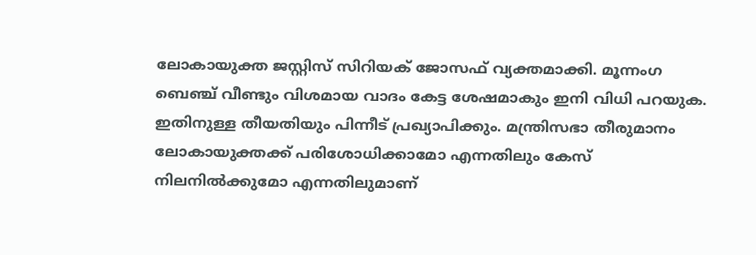ലോകായുക്ത ജസ്റ്റിസ് സിറിയക് ജോസഫ് വ്യക്തമാക്കി. മൂന്നംഗ ബെഞ്ച് വീണ്ടും വിശമായ വാദം കേട്ട ശേഷമാകും ഇനി വിധി പറയുക. ഇതിനുള്ള തീയതിയും പിന്നീട് പ്രഖ്യാപിക്കും. മന്ത്രിസഭാ തീരുമാനം ലോകായുക്തക്ക് പരിശോധിക്കാമോ എന്നതിലും കേസ് നിലനിൽക്കുമോ എന്നതിലുമാണ്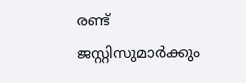രണ്ട് ജസ്റ്റിസുമാർക്കും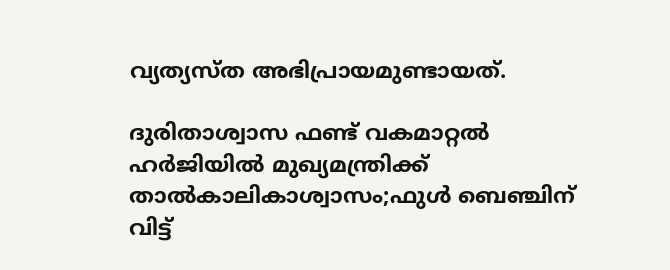വ്യത്യസ്ത അഭിപ്രായമുണ്ടായത്.

ദുരിതാശ്വാസ ഫണ്ട് വകമാറ്റൽ ഹർജിയിൽ മുഖ്യമന്ത്രിക്ക് താൽകാലികാശ്വാസം;ഫുൾ ബെഞ്ചിന് വിട്ട്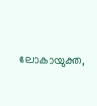ലോകായുക്ത,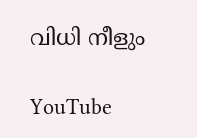വിധി നീളും

YouTube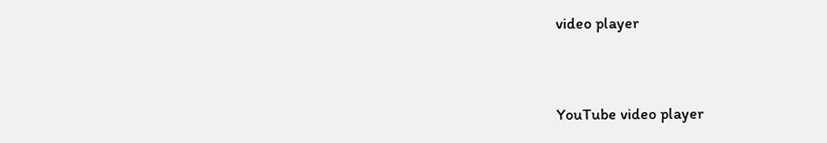video player


YouTube video player